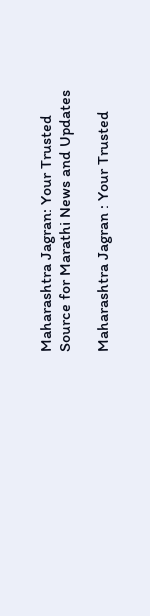Maharashtra Jagran: Your Trusted Source for Marathi News and Updates

Maharashtra Jagran : Your Trusted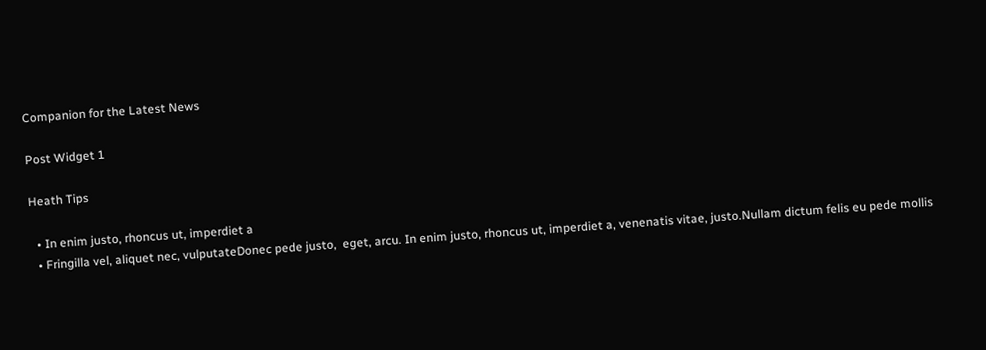Companion for the Latest News

Post Widget 1

Heath Tips

  • In enim justo, rhoncus ut, imperdiet a
  • Fringilla vel, aliquet nec, vulputateDonec pede justo,  eget, arcu. In enim justo, rhoncus ut, imperdiet a, venenatis vitae, justo.Nullam dictum felis eu pede mollis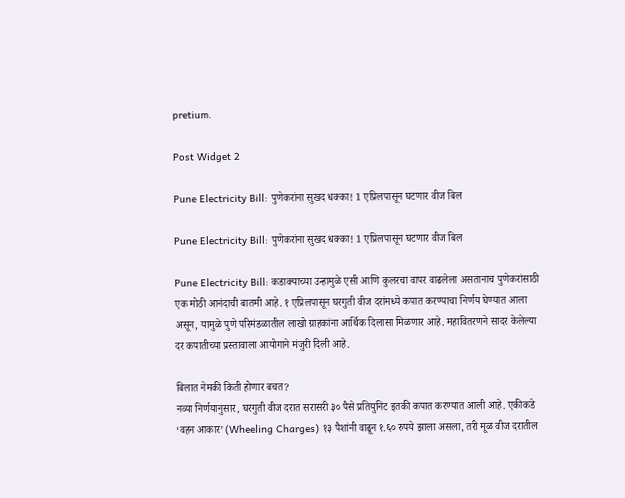pretium.

Post Widget 2

Pune Electricity Bill: पुणेकरांना सुखद धक्का! 1 एप्रिलपासून घटणार वीज बिल

Pune Electricity Bill: पुणेकरांना सुखद धक्का! 1 एप्रिलपासून घटणार वीज बिल

Pune Electricity Bill: कडाक्याच्या उन्हामुळे एसी आणि कुलरचा वापर वाढलेला असतानाच पुणेकरांसाठी एक मोठी आनंदाची बातमी आहे. १ एप्रिलपासून घरगुती वीज दरांमध्ये कपात करण्याचा निर्णय घेण्यात आला असून, यामुळे पुणे परिमंडळातील लाखो ग्राहकांना आर्थिक दिलासा मिळणार आहे. महावितरणने सादर केलेल्या दर कपातीच्या प्रस्तावाला आयोगाने मंजुरी दिली आहे.

बिलात नेमकी किती होणार बचत?
नव्या निर्णयानुसार, घरगुती वीज दरात सरासरी ३० पैसे प्रतियुनिट इतकी कपात करण्यात आली आहे. एकीकडे ‘वहन आकार’ (Wheeling Charges) १३ पैशांनी वाढून १.६० रुपये झाला असला, तरी मूळ वीज दरातील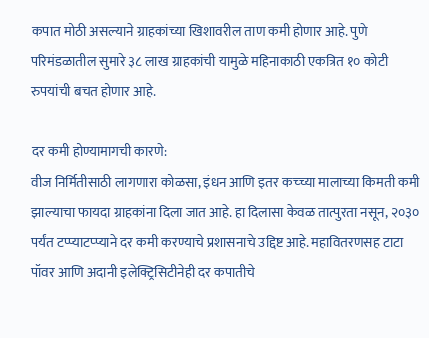कपात मोठी असल्याने ग्राहकांच्या खिशावरील ताण कमी होणार आहे. पुणे परिमंडळातील सुमारे ३८ लाख ग्राहकांची यामुळे महिनाकाठी एकत्रित १० कोटी रुपयांची बचत होणार आहे.

दर कमी होण्यामागची कारणे:
वीज निर्मितीसाठी लागणारा कोळसा, इंधन आणि इतर कच्च्या मालाच्या किमती कमी झाल्याचा फायदा ग्राहकांना दिला जात आहे. हा दिलासा केवळ तात्पुरता नसून, २०३० पर्यंत टप्प्याटप्प्याने दर कमी करण्याचे प्रशासनाचे उद्दिष्ट आहे. महावितरणसह टाटा पॉवर आणि अदानी इलेक्ट्रिसिटीनेही दर कपातीचे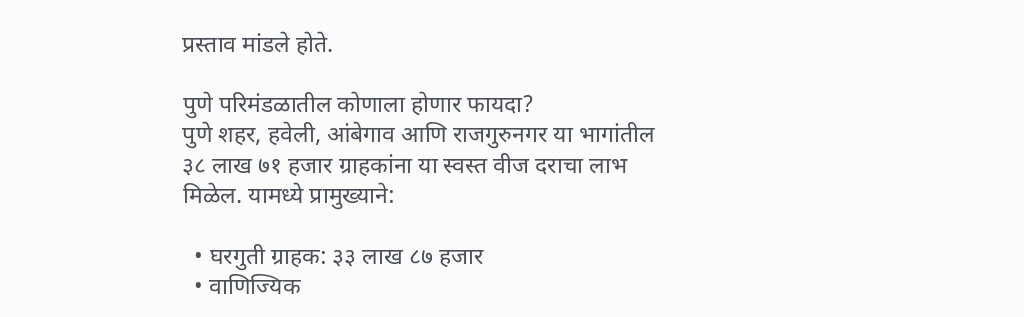प्रस्ताव मांडले होते.

पुणे परिमंडळातील कोणाला होणार फायदा?
पुणे शहर, हवेली, आंबेगाव आणि राजगुरुनगर या भागांतील ३८ लाख ७१ हजार ग्राहकांना या स्वस्त वीज दराचा लाभ मिळेल. यामध्ये प्रामुख्याने:

  • घरगुती ग्राहक: ३३ लाख ८७ हजार
  • वाणिज्यिक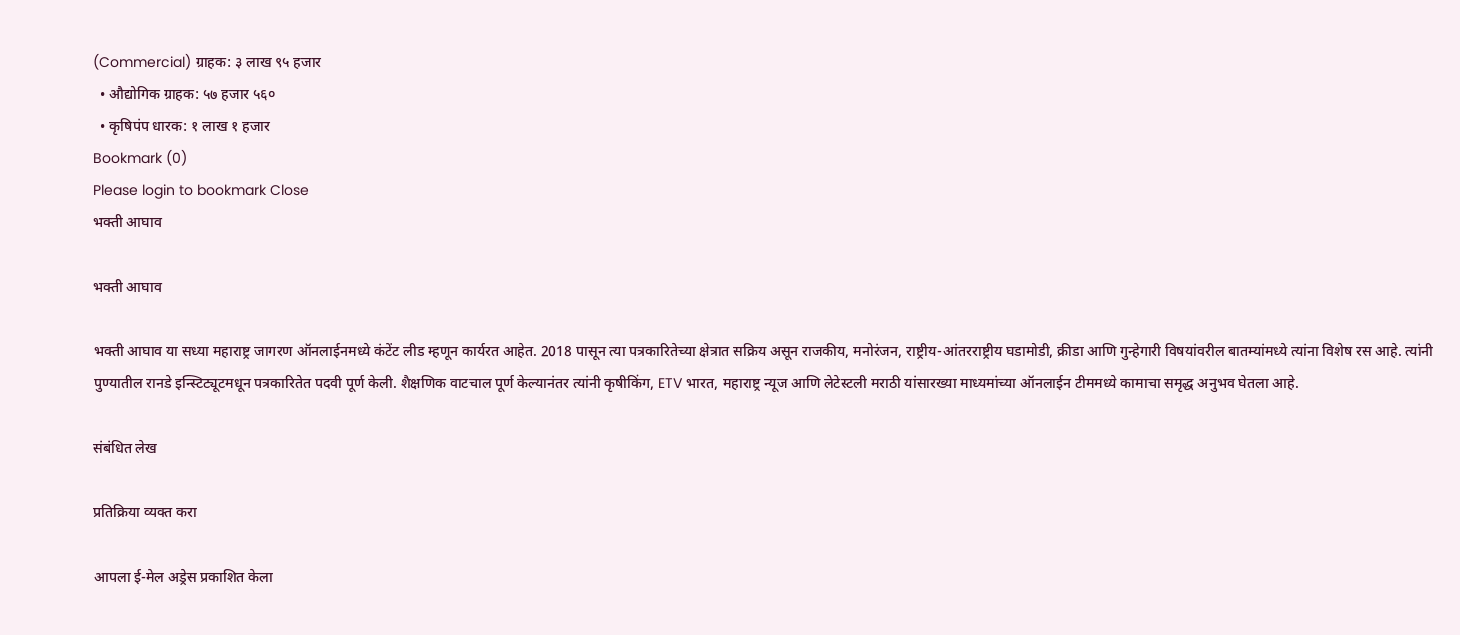(Commercial) ग्राहक: ३ लाख ९५ हजार
  • औद्योगिक ग्राहक: ५७ हजार ५६०
  • कृषिपंप धारक: १ लाख १ हजार
Bookmark (0)
Please login to bookmark Close
भक्ती आघाव

भक्ती आघाव

भक्ती आघाव या सध्या महाराष्ट्र जागरण ऑनलाईनमध्ये कंटेंट लीड म्हणून कार्यरत आहेत. 2018 पासून त्या पत्रकारितेच्या क्षेत्रात सक्रिय असून राजकीय, मनोरंजन, राष्ट्रीय-आंतरराष्ट्रीय घडामोडी, क्रीडा आणि गुन्हेगारी विषयांवरील बातम्यांमध्ये त्यांना विशेष रस आहे. त्यांनी पुण्यातील रानडे इन्स्टिट्यूटमधून पत्रकारितेत पदवी पूर्ण केली. शैक्षणिक वाटचाल पूर्ण केल्यानंतर त्यांनी कृषीकिंग, ETV भारत, महाराष्ट्र न्यूज आणि लेटेस्टली मराठी यांसारख्या माध्यमांच्या ऑनलाईन टीममध्ये कामाचा समृद्ध अनुभव घेतला आहे.

संबंधित लेख

प्रतिक्रिया व्यक्त करा

आपला ई-मेल अड्रेस प्रकाशित केला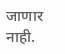जाणार नाही.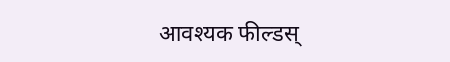आवश्यक फील्डस्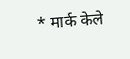* मार्क केले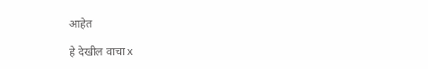आहेत

हे देखील वाचा x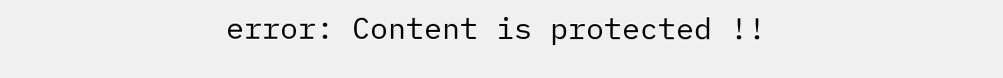error: Content is protected !!